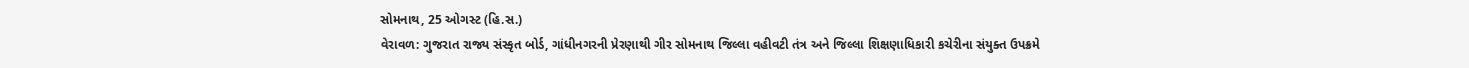સોમનાથ, 25 ઓગસ્ટ (હિ.સ.)
વેરાવળ: ગુજરાત રાજ્ય સંસ્કૃત બોર્ડ, ગાંધીનગરની પ્રેરણાથી ગીર સોમનાથ જિલ્લા વહીવટી તંત્ર અને જિલ્લા શિક્ષણાધિકારી કચેરીના સંયુક્ત ઉપક્રમે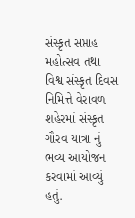સંસ્કૃત સપ્તાહ મહોત્સવ તથા વિશ્વ સંસ્કૃત દિવસ નિમિત્તે વેરાવળ શહેરમાં સંસ્કૃત ગૌરવ યાત્રા નું ભવ્ય આયોજન કરવામાં આવ્યું હતું.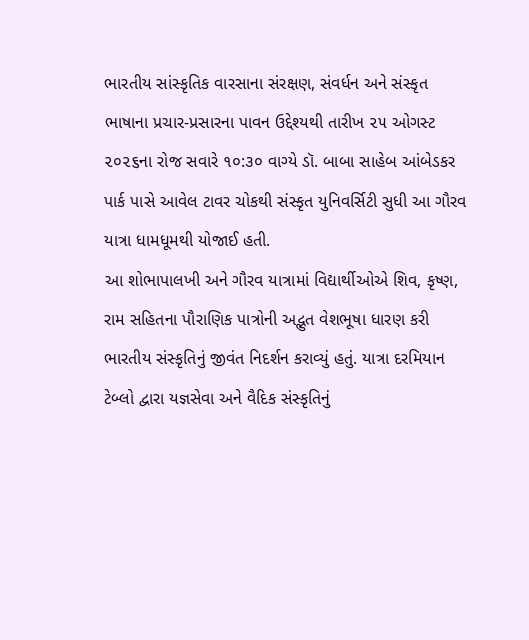ભારતીય સાંસ્કૃતિક વારસાના સંરક્ષણ, સંવર્ધન અને સંસ્કૃત ભાષાના પ્રચાર-પ્રસારના પાવન ઉદ્દેશ્યથી તારીખ ૨૫ ઓગસ્ટ ૨૦૨૬ના રોજ સવારે ૧૦:૩૦ વાગ્યે ડૉ. બાબા સાહેબ આંબેડકર પાર્ક પાસે આવેલ ટાવર ચોકથી સંસ્કૃત યુનિવર્સિટી સુધી આ ગૌરવ યાત્રા ધામધૂમથી યોજાઈ હતી.
આ શોભાપાલખી અને ગૌરવ યાત્રામાં વિદ્યાર્થીઓએ શિવ, કૃષ્ણ, રામ સહિતના પૌરાણિક પાત્રોની અદ્ભુત વેશભૂષા ધારણ કરી ભારતીય સંસ્કૃતિનું જીવંત નિદર્શન કરાવ્યું હતું. યાત્રા દરમિયાન ટેબ્લો દ્વારા યજ્ઞસેવા અને વૈદિક સંસ્કૃતિનું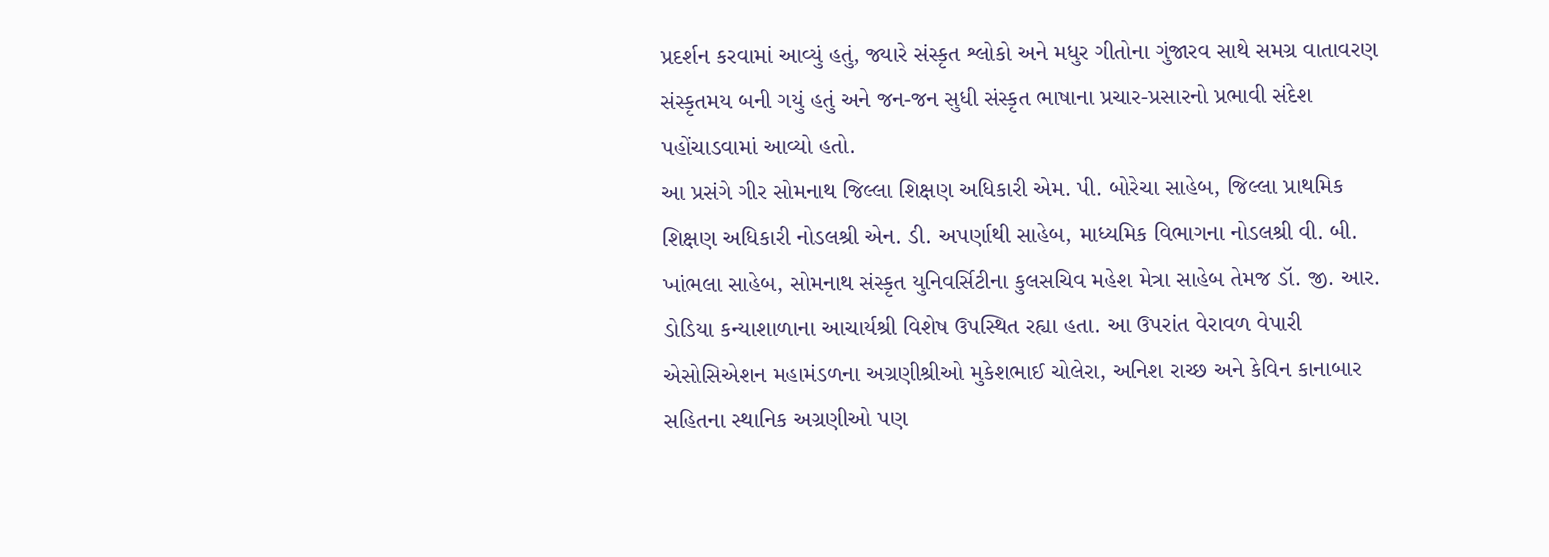પ્રદર્શન કરવામાં આવ્યું હતું, જ્યારે સંસ્કૃત શ્લોકો અને મધુર ગીતોના ગુંજારવ સાથે સમગ્ર વાતાવરણ સંસ્કૃતમય બની ગયું હતું અને જન-જન સુધી સંસ્કૃત ભાષાના પ્રચાર-પ્રસારનો પ્રભાવી સંદેશ પહોંચાડવામાં આવ્યો હતો.
આ પ્રસંગે ગીર સોમનાથ જિલ્લા શિક્ષણ અધિકારી એમ. પી. બોરેચા સાહેબ, જિલ્લા પ્રાથમિક શિક્ષણ અધિકારી નોડલશ્રી એન. ડી. અપર્ણાથી સાહેબ, માધ્યમિક વિભાગના નોડલશ્રી વી. બી. ખાંભલા સાહેબ, સોમનાથ સંસ્કૃત યુનિવર્સિટીના કુલસચિવ મહેશ મેત્રા સાહેબ તેમજ ડૉ. જી. આર. ડોડિયા કન્યાશાળાના આચાર્યશ્રી વિશેષ ઉપસ્થિત રહ્યા હતા. આ ઉપરાંત વેરાવળ વેપારી એસોસિએશન મહામંડળના અગ્રણીશ્રીઓ મુકેશભાઈ ચોલેરા, અનિશ રાચ્છ અને કેવિન કાનાબાર સહિતના સ્થાનિક અગ્રણીઓ પણ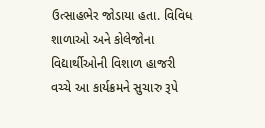ઉત્સાહભેર જોડાયા હતા. વિવિધ શાળાઓ અને કોલેજોના વિદ્યાર્થીઓની વિશાળ હાજરી વચ્ચે આ કાર્યક્રમને સુચારુ રૂપે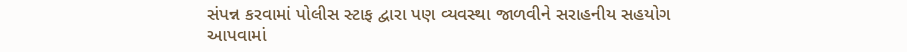સંપન્ન કરવામાં પોલીસ સ્ટાફ દ્વારા પણ વ્યવસ્થા જાળવીને સરાહનીય સહયોગ આપવામાં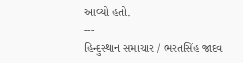આવ્યો હતો.
---
હિન્દુસ્થાન સમાચાર / ભરતસિંહ જાદવ